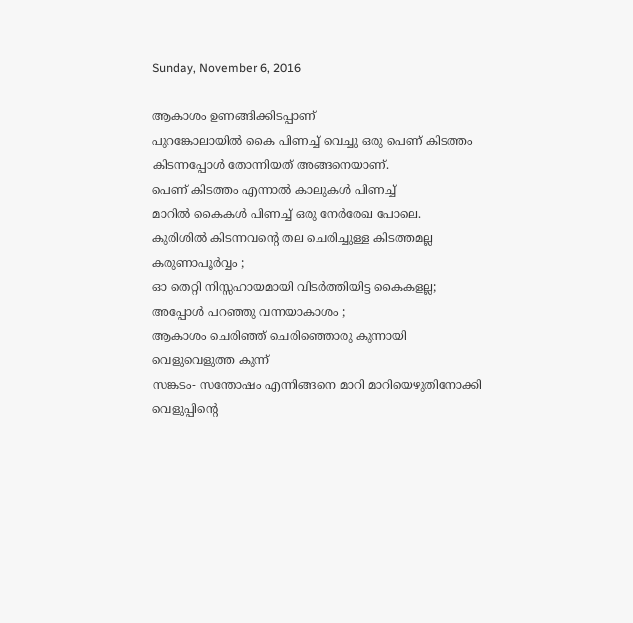Sunday, November 6, 2016

ആകാശം ഉണങ്ങിക്കിടപ്പാണ്
പുറങ്കോലായില്‍ കൈ പിണച്ച് വെച്ചു ഒരു പെണ് കിടത്തം
കിടന്നപ്പോള്‍ തോന്നിയത് അങ്ങനെയാണ്.
പെണ് കിടത്തം എന്നാല്‍ കാലുകള്‍ പിണച്ച്
മാറില്‍ കൈകള്‍ പിണച്ച് ഒരു നേര്‍രേഖ പോലെ.
കുരിശില്‍ കിടന്നവന്റെ തല ചെരിച്ചുള്ള കിടത്തമല്ല
കരുണാപൂര്‍വ്വം ;
ഓ തെറ്റി നിസ്സഹായമായി വിടര്‍ത്തിയിട്ട കൈകളല്ല;
അപ്പോള്‍ പറഞ്ഞു വന്നയാകാശം ;
ആകാശം ചെരിഞ്ഞ് ചെരിഞ്ഞൊരു കുന്നായി
വെളുവെളുത്ത കുന്ന്‍
സങ്കടം- സന്തോഷം എന്നിങ്ങനെ മാറി മാറിയെഴുതിനോക്കി
വെളുപ്പിന്റെ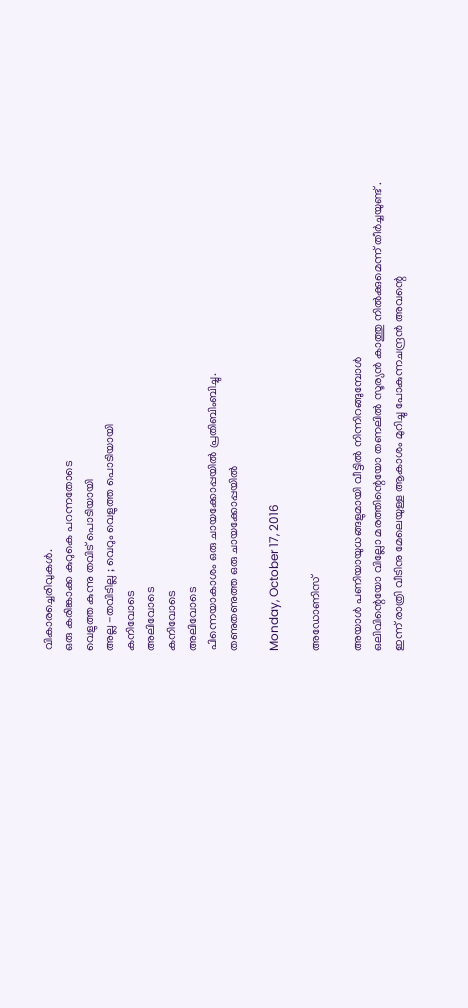വികാരച്ചെരിവുകള്‍.
ഒരു കരിങ്കാക്ക കുറുകെ പറന്നതോടെ
വെളുത്ത കുന്നു തവിട് പൊടിയായി
അല്ല -തവിടില്ല ; വെറും വെളുത്ത പൊടിയായി
കനിവോടെ
അലിവോടെ
കനിവോടെ
അലിവോടെ
പിന്നെയാകാശം ഒരു ചായക്കോപ്പയില്‍ പ്രതിബിംബിച്ചു.
തണുതണുത്ത ഒരു ചായക്കോപ്പയില്‍

Monday, October 17, 2016

അഡോണിസ്

അയാള്‍ പണിയായുധങ്ങളുമായി വീട്ടില്‍ നിന്നിറങ്ങുമ്പോള്‍
ഒലിവിന്റെയോ വില്ലോ മരത്തിന്റെയോ തണലില്‍ സൂര്യന്‍ കാത്തു നില്‍ക്കുമെന്ന് തീര്‍ച്ചയുണ്ട് .
ഇന്ന് രാത്രി വീടിനു മേലെയുള്ള ആകാശം മുറിച്ചു പോകുന്നചന്ദ്രന്‍ അവന്റെ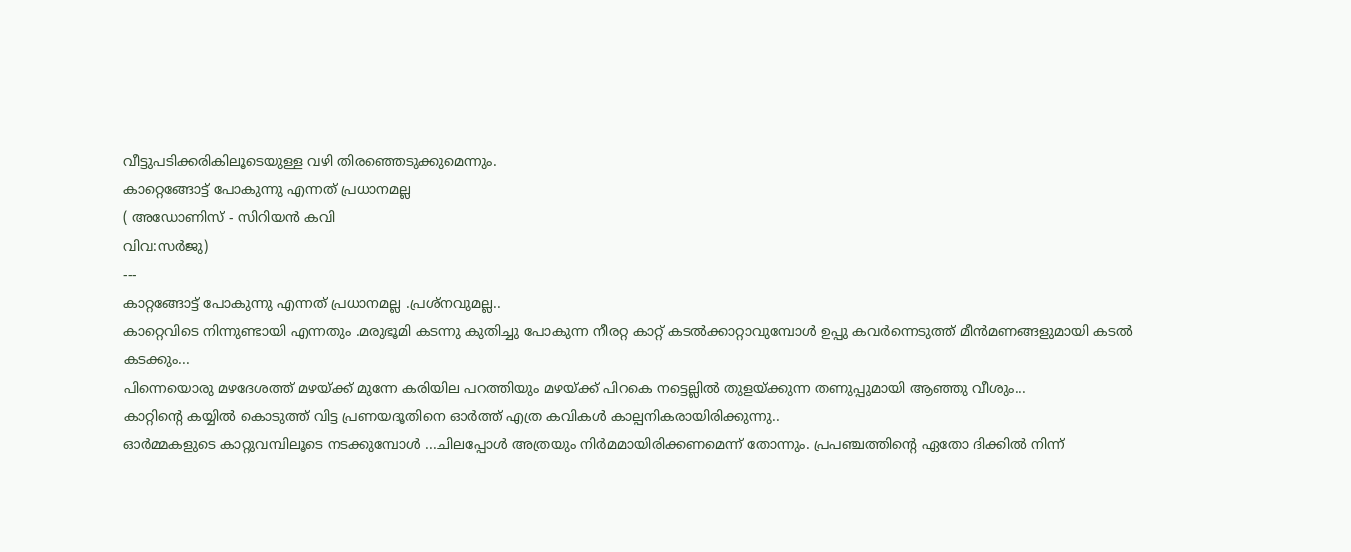വീട്ടുപടിക്കരികിലൂടെയുള്ള വഴി തിരഞ്ഞെടുക്കുമെന്നും.
കാറ്റെങ്ങോട്ട്‌ പോകുന്നു എന്നത് പ്രധാനമല്ല
( അഡോണിസ് - സിറിയന്‍ കവി
വിവ:സര്‍ജു)
---
കാറ്റങ്ങോട്ട്‌ പോകുന്നു എന്നത് പ്രധാനമല്ല .പ്രശ്നവുമല്ല..
കാറ്റെവിടെ നിന്നുണ്ടായി എന്നതും .മരുഭൂമി കടന്നു കുതിച്ചു പോകുന്ന നീരറ്റ കാറ്റ് കടല്‍ക്കാറ്റാവുമ്പോള്‍ ഉപ്പു കവര്‍ന്നെടുത്ത് മീന്‍മണങ്ങളുമായി കടല്‍ കടക്കും...
പിന്നെയൊരു മഴദേശത്ത് മഴയ്ക്ക് മുന്നേ കരിയില പറത്തിയും മഴയ്ക്ക് പിറകെ നട്ടെല്ലില്‍ തുളയ്ക്കുന്ന തണുപ്പുമായി ആഞ്ഞു വീശും...
കാറ്റിന്റെ കയ്യില്‍ കൊടുത്ത് വിട്ട പ്രണയദൂതിനെ ഓര്‍ത്ത് എത്ര കവികള്‍ കാല്പനികരായിരിക്കുന്നു..
ഓര്‍മ്മകളുടെ കാറ്റുവമ്പിലൂടെ നടക്കുമ്പോള്‍ ...ചിലപ്പോള്‍ അത്രയും നിര്‍മമായിരിക്കണമെന്ന് തോന്നും. പ്രപഞ്ചത്തിന്റെ ഏതോ ദിക്കില്‍ നിന്ന്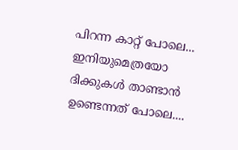പിറന്ന കാറ്റ് പോലെ... ഇനിയുമെത്രയോ ദിക്കുകള്‍ താണ്ടാന്‍ ഉണ്ടെന്നത് പോലെ....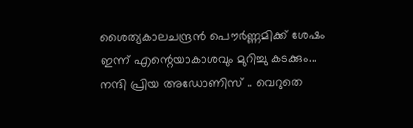ശൈത്യകാലചന്ദ്രന്‍ പൌര്‍ണ്ണമിക്ക് ശേഷം ഇന്ന് എന്റെയാകാശവും മുറിച്ചു കടക്കും...
നന്ദി പ്രിയ അഡോണിസ് .. വെറുതെ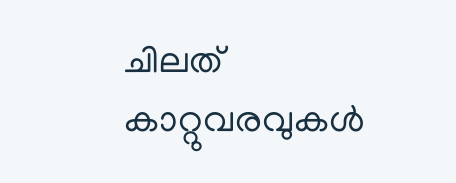ചിലത് കാറ്റുവരവുകള്‍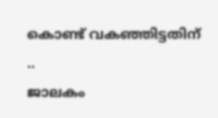കൊണ്ട് വകഞ്ഞിട്ടതിന് ..
ജാലകം